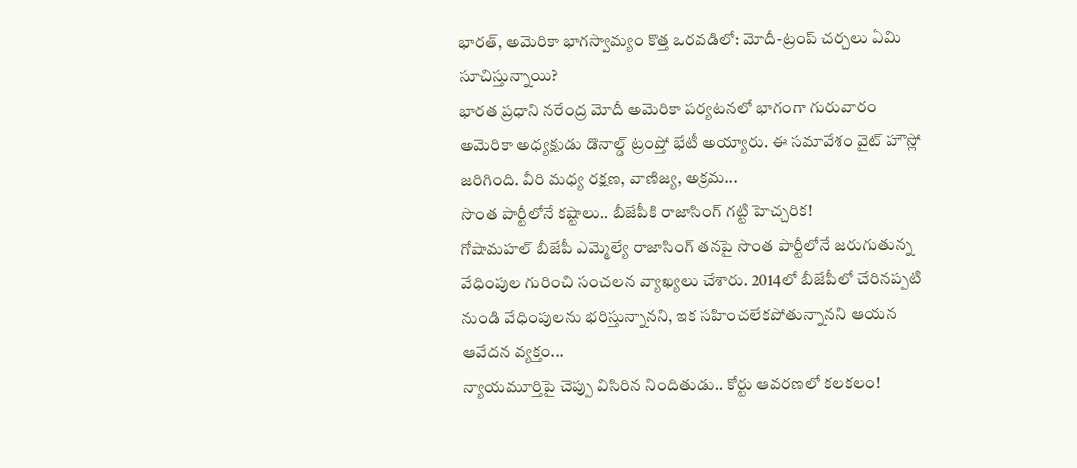భారత్, అమెరికా భాగస్వామ్యం కొత్త ఒరవడిలో: మోదీ-ట్రంప్ చర్చలు ఏమి సూచిస్తున్నాయి?
భారత ప్రధాని నరేంద్ర మోదీ అమెరికా పర్యటనలో భాగంగా గురువారం అమెరికా అధ్యక్షుడు డొనాల్డ్ ట్రంప్తో భేటీ అయ్యారు. ఈ సమావేశం వైట్ హౌస్లో జరిగింది. వీరి మధ్య రక్షణ, వాణిజ్య, అక్రమ...
సొంత పార్టీలోనే కష్టాలు.. బీజేపీకి రాజాసింగ్ గట్టి హెచ్చరిక!
గోషామహల్ బీజేపీ ఎమ్మెల్యే రాజాసింగ్ తనపై సొంత పార్టీలోనే జరుగుతున్న వేధింపుల గురించి సంచలన వ్యాఖ్యలు చేశారు. 2014లో బీజేపీలో చేరినప్పటి నుండి వేధింపులను భరిస్తున్నానని, ఇక సహించలేకపోతున్నానని ఆయన ఆవేదన వ్యక్తం...
న్యాయమూర్తిపై చెప్పు విసిరిన నిందితుడు.. కోర్టు ఆవరణలో కలకలం!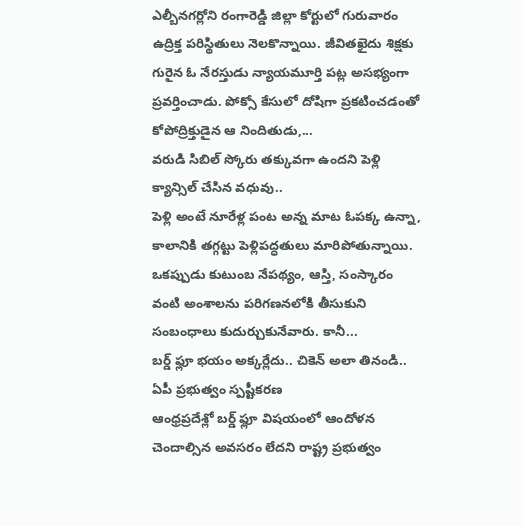ఎల్బీనగర్లోని రంగారెడ్డి జిల్లా కోర్టులో గురువారం ఉద్రిక్త పరిస్థితులు నెలకొన్నాయి. జీవితఖైదు శిక్షకు గురైన ఓ నేరస్తుడు న్యాయమూర్తి పట్ల అసభ్యంగా ప్రవర్తించాడు. పోక్సో కేసులో దోషిగా ప్రకటించడంతో కోపోద్రిక్తుడైన ఆ నిందితుడు,...
వరుడి సిబిల్ స్కోరు తక్కువగా ఉందని పెళ్లి క్యాన్సిల్ చేసిన వధువు..
పెళ్లి అంటే నూరేళ్ల పంట అన్న మాట ఓపక్క ఉన్నా, కాలానికి తగ్గట్టు పెళ్లిపద్ధతులు మారిపోతున్నాయి. ఒకప్పుడు కుటుంబ నేపథ్యం, ఆస్తి, సంస్కారం వంటి అంశాలను పరిగణనలోకి తీసుకుని సంబంధాలు కుదుర్చుకునేవారు. కానీ...
బర్డ్ ఫ్లూ భయం అక్కర్లేదు.. చికెన్ అలా తినండి.. ఏపీ ప్రభుత్వం స్పష్టీకరణ
ఆంధ్రప్రదేశ్లో బర్డ్ ఫ్లూ విషయంలో ఆందోళన చెందాల్సిన అవసరం లేదని రాష్ట్ర ప్రభుత్వం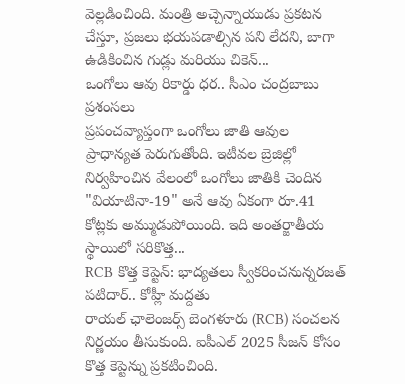వెల్లడించింది. మంత్రి అచ్చెన్నాయుడు ప్రకటన చేస్తూ, ప్రజలు భయపడాల్సిన పని లేదని, బాగా ఉడికించిన గుడ్లు మరియు చికెన్...
ఒంగోలు ఆవు రికార్డు ధర.. సీఎం చంద్రబాబు ప్రశంసలు
ప్రపంచవ్యాప్తంగా ఒంగోలు జాతి ఆవుల ప్రాధాన్యత పెరుగుతోంది. ఇటీవల బ్రెజిల్లో నిర్వహించిన వేలంలో ఒంగోలు జాతికి చెందిన "వియాటినా-19" అనే ఆవు ఏకంగా రూ.41 కోట్లకు అమ్ముడుపోయింది. ఇది అంతర్జాతీయ స్థాయిలో సరికొత్త...
RCB కొత్త కెప్టెన్: భాద్యతలు స్వీకరించనున్నరజత్ పటిదార్.. కోహ్లీ మద్దతు
రాయల్ ఛాలెంజర్స్ బెంగళూరు (RCB) సంచలన నిర్ణయం తీసుకుంది. ఐపీఎల్ 2025 సీజన్ కోసం కొత్త కెప్టెన్ను ప్రకటించింది.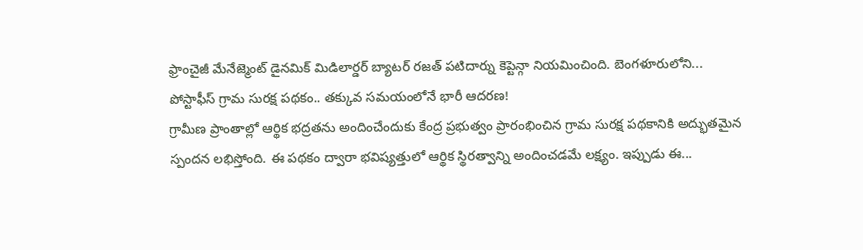ఫ్రాంచైజీ మేనేజ్మెంట్ డైనమిక్ మిడిలార్డర్ బ్యాటర్ రజత్ పటిదార్ను కెప్టెన్గా నియమించింది. బెంగళూరులోని...
పోస్టాఫీస్ గ్రామ సురక్ష పథకం.. తక్కువ సమయంలోనే భారీ ఆదరణ!
గ్రామీణ ప్రాంతాల్లో ఆర్థిక భద్రతను అందించేందుకు కేంద్ర ప్రభుత్వం ప్రారంభించిన గ్రామ సురక్ష పథకానికి అద్భుతమైన స్పందన లభిస్తోంది. ఈ పథకం ద్వారా భవిష్యత్తులో ఆర్థిక స్థిరత్వాన్ని అందించడమే లక్ష్యం. ఇప్పుడు ఈ...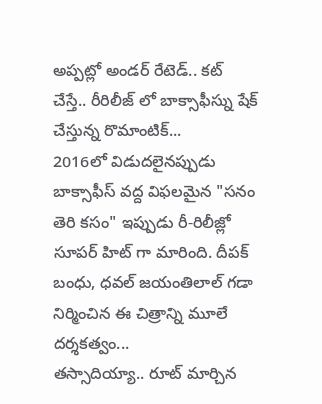అప్పట్లో అండర్ రేటెడ్.. కట్ చేస్తే.. రీరిలీజ్ లో బాక్సాఫీస్ను షేక్ చేస్తున్న రొమాంటిక్...
2016లో విడుదలైనప్పుడు బాక్సాఫీస్ వద్ద విఫలమైన "సనం తెరి కసం" ఇప్పుడు రీ-రిలీజ్లో సూపర్ హిట్ గా మారింది. దీపక్ బంధు, ధవల్ జయంతిలాల్ గడా నిర్మించిన ఈ చిత్రాన్ని మూలే దర్శకత్వం...
తస్సాదియ్యా.. రూట్ మార్చిన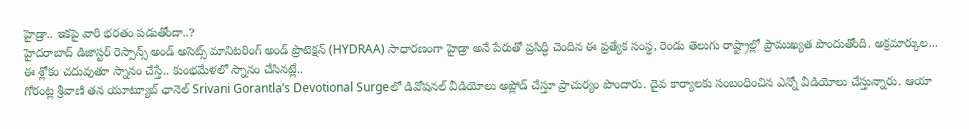హైడ్రా.. ఇకపై వారి భరతం పడుతోందా..?
హైదరాబాద్ డిజాస్టర్ రెస్పాన్స్ అండ్ అసెట్స్ మానిటరింగ్ అండ్ ప్రొటెక్షన్ (HYDRAA) సాధారణంగా హైడ్రా అనే పేరుతో ప్రసిద్ధి చెందిన ఈ ప్రత్యేక సంస్థ, రెండు తెలుగు రాష్ట్రాల్లో ప్రాముఖ్యత పొందుతోంది. అక్రమార్కుల...
ఈ శ్లోకం చదువుతూ స్నానం చేస్తే.. కుంభమేళలో స్నానం చేసినట్లే..
గోరంట్ల శ్రీవాణి తన యూట్యూబ్ ఛానెల్ Srivani Gorantla’s Devotional Surgeలో డివోషనల్ వీడియోలు అప్లోడ్ చేస్తూ ప్రాచుర్యం పొందారు. దైవ కార్యాలకు సంబంధించిన ఎన్నో వీడియోలు చేస్తున్నారు. ఆయా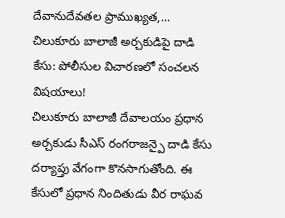దేవానుదేవతల ప్రాముఖ్యత,...
చిలుకూరు బాలాజీ అర్చకుడిపై దాడి కేసు: పోలీసుల విచారణలో సంచలన విషయాలు!
చిలుకూరు బాలాజీ దేవాలయం ప్రధాన అర్చకుడు సీఎస్ రంగరాజన్పై దాడి కేసు దర్యాప్తు వేగంగా కొనసాగుతోంది. ఈ కేసులో ప్రధాన నిందితుడు వీర రాఘవ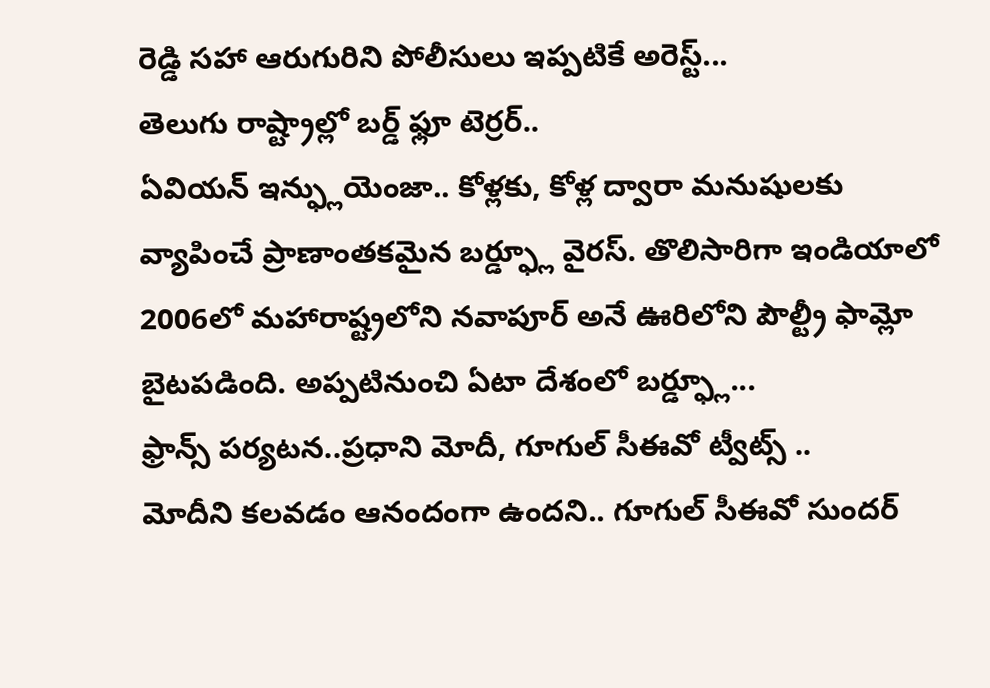రెడ్డి సహా ఆరుగురిని పోలీసులు ఇప్పటికే అరెస్ట్...
తెలుగు రాష్ట్రాల్లో బర్డ్ ఫ్లూ టెర్రర్..
ఏవియన్ ఇన్ఫ్లుయెంజా.. కోళ్లకు, కోళ్ల ద్వారా మనుషులకు వ్యాపించే ప్రాణాంతకమైన బర్డ్ఫ్లూ వైరస్. తొలిసారిగా ఇండియాలో 2006లో మహారాష్ట్రలోని నవాపూర్ అనే ఊరిలోని పౌల్ట్రీ ఫామ్లో బైటపడింది. అప్పటినుంచి ఏటా దేశంలో బర్డ్ఫ్లూ...
ఫ్రాన్స్ పర్యటన..ప్రధాని మోదీ, గూగుల్ సీఈవో ట్వీట్స్ ..
మోదీని కలవడం ఆనందంగా ఉందని.. గూగుల్ సీఈవో సుందర్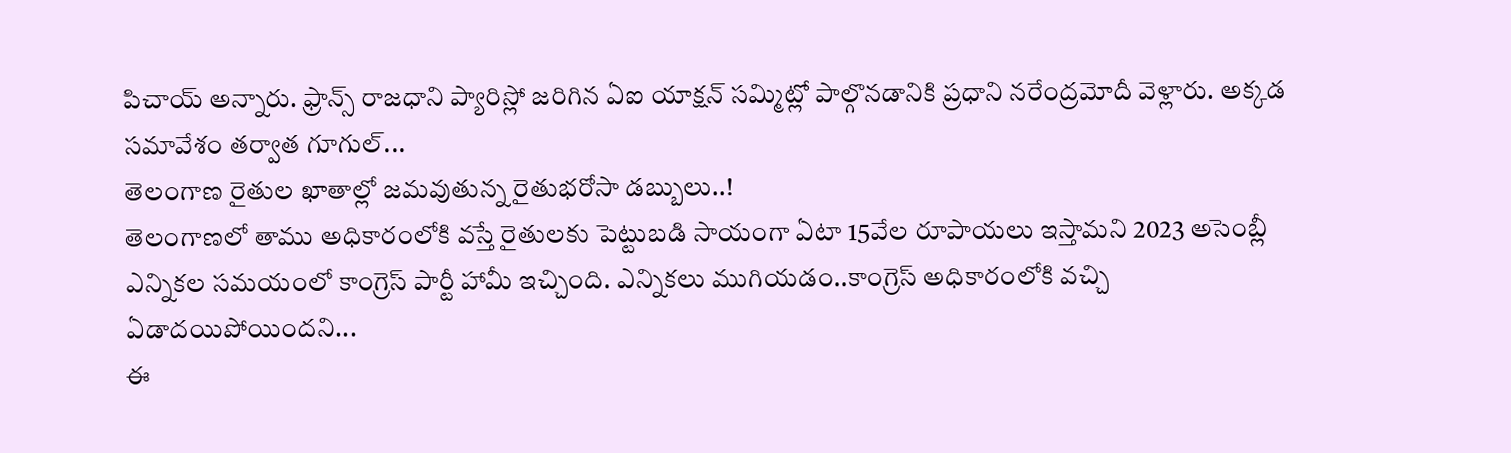పిచాయ్ అన్నారు. ఫ్రాన్స్ రాజధాని ప్యారిస్లో జరిగిన ఏఐ యాక్షన్ సమ్మిట్లో పాల్గొనడానికి ప్రధాని నరేంద్రమోదీ వెళ్లారు. అక్కడ సమావేశం తర్వాత గూగుల్...
తెలంగాణ రైతుల ఖాతాల్లో జమవుతున్న రైతుభరోసా డబ్బులు..!
తెలంగాణలో తాము అధికారంలోకి వస్తే రైతులకు పెట్టుబడి సాయంగా ఏటా 15వేల రూపాయలు ఇస్తామని 2023 అసెంబ్లీ ఎన్నికల సమయంలో కాంగ్రెస్ పార్టీ హామీ ఇచ్చింది. ఎన్నికలు ముగియడం..కాంగ్రెస్ అధికారంలోకి వచ్చి ఏడాదయిపోయిందని...
ఈ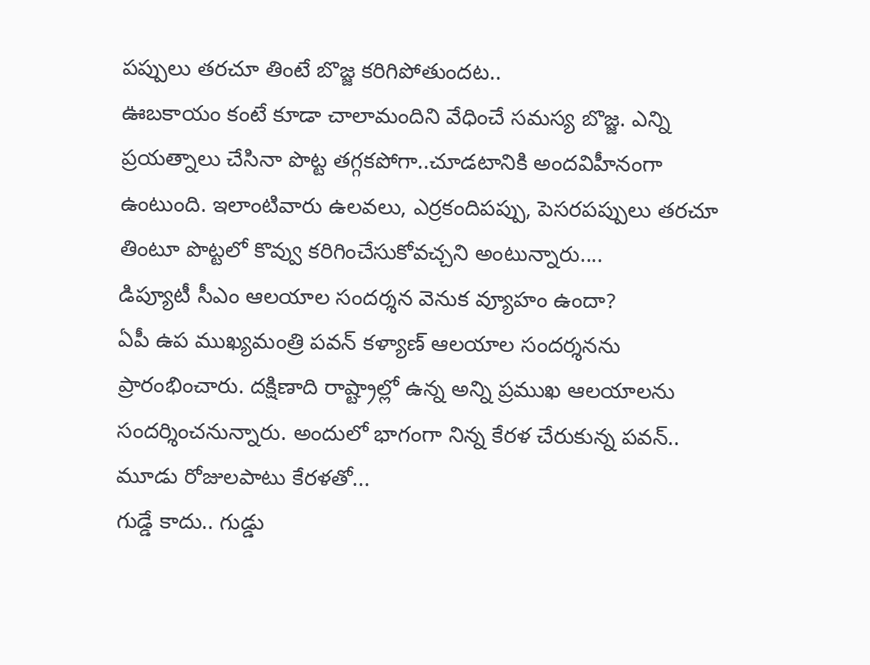పప్పులు తరచూ తింటే బొజ్జ కరిగిపోతుందట..
ఊబకాయం కంటే కూడా చాలామందిని వేధించే సమస్య బొజ్జ. ఎన్ని ప్రయత్నాలు చేసినా పొట్ట తగ్గకపోగా..చూడటానికి అందవిహీనంగా ఉంటుంది. ఇలాంటివారు ఉలవలు, ఎర్రకందిపప్పు, పెసరపప్పులు తరచూ తింటూ పొట్టలో కొవ్వు కరిగించేసుకోవచ్చని అంటున్నారు....
డిప్యూటీ సీఎం ఆలయాల సందర్శన వెనుక వ్యూహం ఉందా?
ఏపీ ఉప ముఖ్యమంత్రి పవన్ కళ్యాణ్ ఆలయాల సందర్శనను ప్రారంభించారు. దక్షిణాది రాష్ట్రాల్లో ఉన్న అన్ని ప్రముఖ ఆలయాలను సందర్శించనున్నారు. అందులో భాగంగా నిన్న కేరళ చేరుకున్న పవన్.. మూడు రోజులపాటు కేరళతో...
గుడ్డే కాదు.. గుడ్డు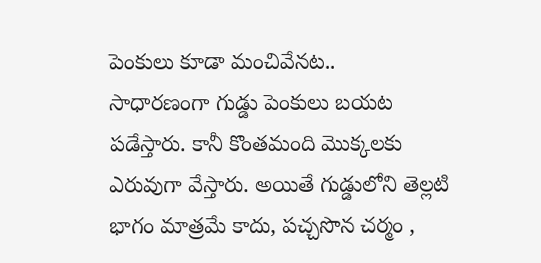పెంకులు కూడా మంచివేనట..
సాధారణంగా గుడ్డు పెంకులు బయట పడేస్తారు. కానీ కొంతమంది మొక్కలకు ఎరువుగా వేస్తారు. అయితే గుడ్డులోని తెల్లటి భాగం మాత్రమే కాదు, పచ్చసొన చర్మం ,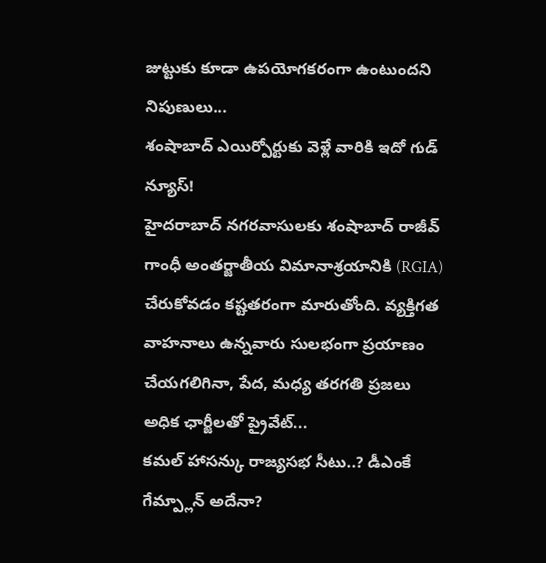జుట్టుకు కూడా ఉపయోగకరంగా ఉంటుందని నిపుణులు...
శంషాబాద్ ఎయిర్పోర్టుకు వెళ్లే వారికి ఇదో గుడ్ న్యూస్!
హైదరాబాద్ నగరవాసులకు శంషాబాద్ రాజీవ్ గాంధీ అంతర్జాతీయ విమానాశ్రయానికి (RGIA) చేరుకోవడం కష్టతరంగా మారుతోంది. వ్యక్తిగత వాహనాలు ఉన్నవారు సులభంగా ప్రయాణం చేయగలిగినా, పేద, మధ్య తరగతి ప్రజలు అధిక ఛార్జీలతో ప్రైవేట్...
కమల్ హాసన్కు రాజ్యసభ సీటు..? డీఎంకే గేమ్ప్లాన్ అదేనా?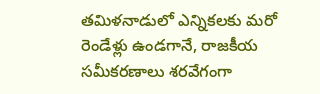తమిళనాడులో ఎన్నికలకు మరో రెండేళ్లు ఉండగానే, రాజకీయ సమీకరణాలు శరవేగంగా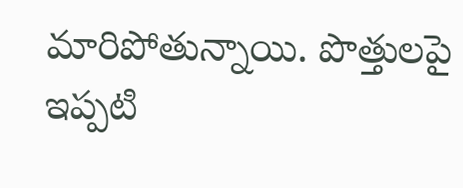మారిపోతున్నాయి. పొత్తులపై ఇప్పటి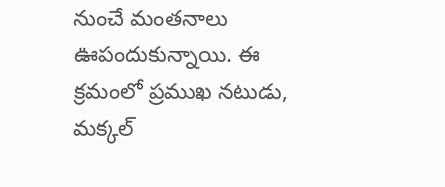నుంచే మంతనాలు ఊపందుకున్నాయి. ఈ క్రమంలో ప్రముఖ నటుడు, మక్కల్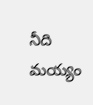నీది మయ్యం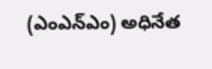(ఎంఎన్ఎం) అధినేత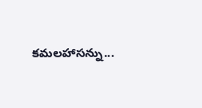కమలహాసన్ను...